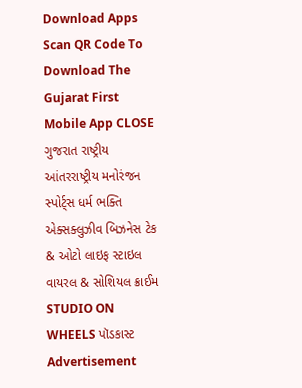Download Apps
Scan QR Code To Download The Gujarat First Mobile App CLOSE
ગુજરાત રાષ્ટ્રીય આંતરરાષ્ટ્રીય મનોરંજન સ્પોર્ટ્સ ધર્મ ભક્તિ એક્સક્લુઝીવ બિઝનેસ ટેક & ઓટો લાઇફ સ્ટાઇલ વાયરલ & સોશિયલ ક્રાઈમ STUDIO ON WHEELS પૉડકાસ્ટ
Advertisement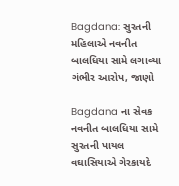Bagdana: સુરતની મહિલાએ નવનીત બાલધિયા સામે લગાવ્યા ગંભીર આરોપ, જાણો

Bagdana ના સેવક નવનીત બાલધિયા સામે સુરતની પાયલ વઘાસિયાએ ગેરકાયદે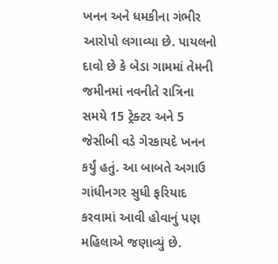ખનન અને ધમકીના ગંભીર આરોપો લગાવ્યા છે. પાયલનો દાવો છે કે બેડા ગામમાં તેમની જમીનમાં નવનીતે રાત્રિના સમયે 15 ટ્રેક્ટર અને 5 જેસીબી વડે ગેરકાયદે ખનન કર્યું હતું. આ બાબતે અગાઉ ગાંધીનગર સુધી ફરિયાદ કરવામાં આવી હોવાનું પણ મહિલાએ જણાવ્યું છે.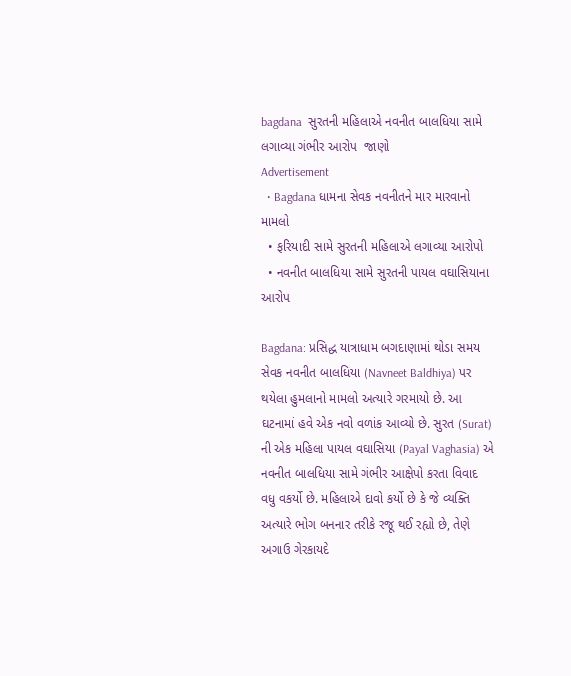bagdana  સુરતની મહિલાએ નવનીત બાલધિયા સામે લગાવ્યા ગંભીર આરોપ  જાણો
Advertisement
  • Bagdana ધામના સેવક નવનીતને માર મારવાનો મામલો
  • ફરિયાદી સામે સુરતની મહિલાએ લગાવ્યા આરોપો
  • નવનીત બાલધિયા સામે સુરતની પાયલ વઘાસિયાના આરોપ

Bagdana: પ્રસિદ્ધ યાત્રાધામ બગદાણામાં થોડા સમય સેવક નવનીત બાલધિયા (Navneet Baldhiya) પર થયેલા હુમલાનો મામલો અત્યારે ગરમાયો છે. આ ઘટનામાં હવે એક નવો વળાંક આવ્યો છે. સુરત (Surat) ની એક મહિલા પાયલ વઘાસિયા (Payal Vaghasia) એ નવનીત બાલધિયા સામે ગંભીર આક્ષેપો કરતા વિવાદ વધુ વકર્યો છે. મહિલાએ દાવો કર્યો છે કે જે વ્યક્તિ અત્યારે ભોગ બનનાર તરીકે રજૂ થઈ રહ્યો છે, તેણે અગાઉ ગેરકાયદે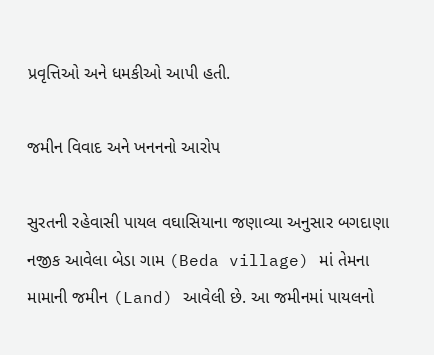પ્રવૃત્તિઓ અને ધમકીઓ આપી હતી.

જમીન વિવાદ અને ખનનનો આરોપ

સુરતની રહેવાસી પાયલ વઘાસિયાના જણાવ્યા અનુસાર બગદાણા નજીક આવેલા બેડા ગામ (Beda village) માં તેમના મામાની જમીન (Land) આવેલી છે. આ જમીનમાં પાયલનો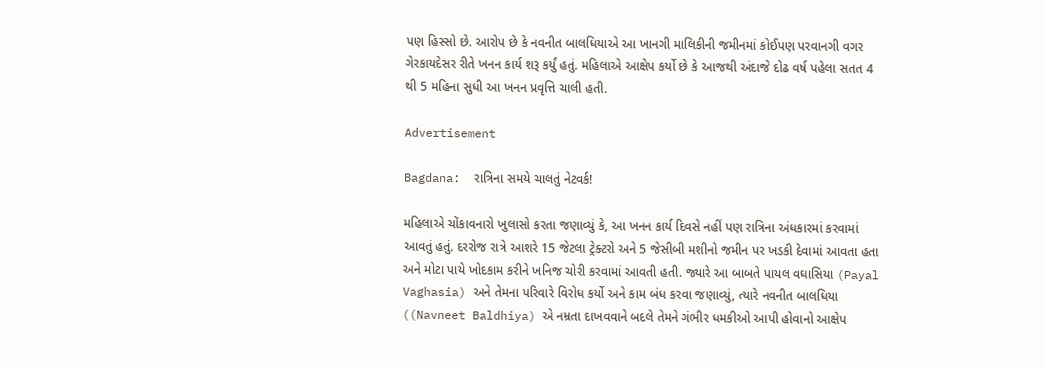પણ હિસ્સો છે. આરોપ છે કે નવનીત બાલધિયાએ આ ખાનગી માલિકીની જમીનમાં કોઈપણ પરવાનગી વગર ગેરકાયદેસર રીતે ખનન કાર્ય શરૂ કર્યું હતું. મહિલાએ આક્ષેપ કર્યો છે કે આજથી અંદાજે દોઢ વર્ષ પહેલા સતત 4 થી 5 મહિના સુધી આ ખનન પ્રવૃત્તિ ચાલી હતી.

Advertisement

Bagdana:  રાત્રિના સમયે ચાલતું નેટવર્ક!

મહિલાએ ચોંકાવનારો ખુલાસો કરતા જણાવ્યું કે, આ ખનન કાર્ય દિવસે નહીં પણ રાત્રિના અંધકારમાં કરવામાં આવતું હતું. દરરોજ રાત્રે આશરે 15 જેટલા ટ્રેક્ટરો અને 5 જેસીબી મશીનો જમીન પર ખડકી દેવામાં આવતા હતા અને મોટા પાયે ખોદકામ કરીને ખનિજ ચોરી કરવામાં આવતી હતી. જ્યારે આ બાબતે પાયલ વઘાસિયા (Payal Vaghasia) અને તેમના પરિવારે વિરોધ કર્યો અને કામ બંધ કરવા જણાવ્યું, ત્યારે નવનીત બાલધિયા ((Navneet Baldhiya) એ નમ્રતા દાખવવાને બદલે તેમને ગંભીર ધમકીઓ આપી હોવાનો આક્ષેપ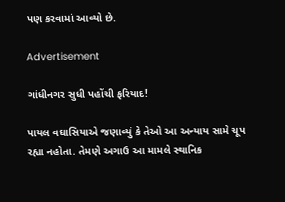પણ કરવામાં આવ્યો છે.

Advertisement

ગાંધીનગર સુધી પહોંચી ફરિયાદ!

પાયલ વઘાસિયાએ જણાવ્યું કે તેઓ આ અન્યાય સામે ચૂપ રહ્યા નહોતા. તેમણે અગાઉ આ મામલે સ્થાનિક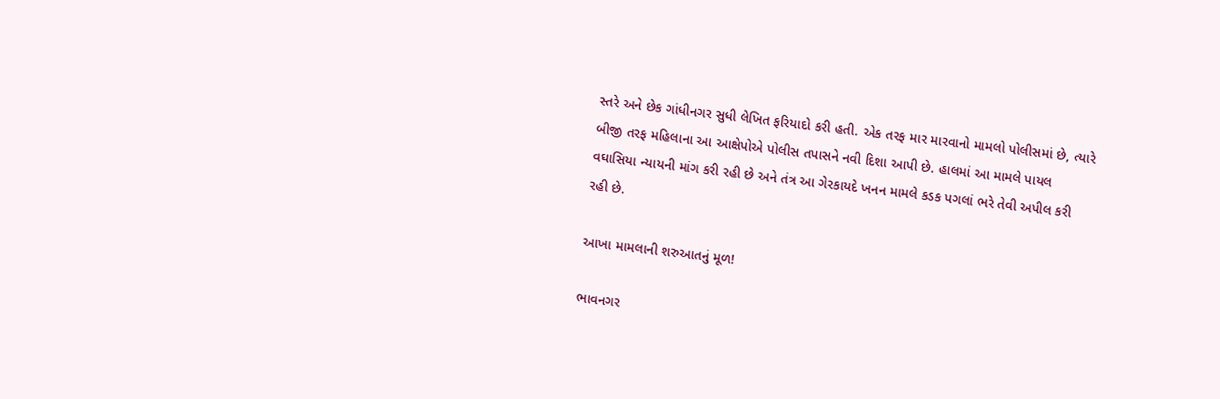સ્તરે અને છેક ગાંધીનગર સુધી લેખિત ફરિયાદો કરી હતી. એક તરફ માર મારવાનો મામલો પોલીસમાં છે, ત્યારે બીજી તરફ મહિલાના આ આક્ષેપોએ પોલીસ તપાસને નવી દિશા આપી છે. હાલમાં આ મામલે પાયલ વઘાસિયા ન્યાયની માંગ કરી રહી છે અને તંત્ર આ ગેરકાયદે ખનન મામલે કડક પગલાં ભરે તેવી અપીલ કરી રહી છે.

આખા મામલાની શરુઆતનું મૂળ!

ભાવનગર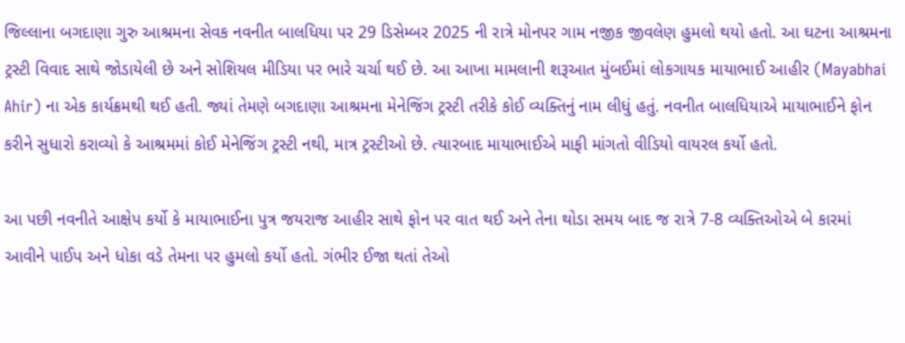જિલ્લાના બગદાણા ગુરુ આશ્રમના સેવક નવનીત બાલધિયા પર 29 ડિસેમ્બર 2025 ની રાત્રે મોનપર ગામ નજીક જીવલેણ હુમલો થયો હતો. આ ઘટના આશ્રમના ટ્રસ્ટી વિવાદ સાથે જોડાયેલી છે અને સોશિયલ મીડિયા પર ભારે ચર્ચા થઈ છે. આ આખા મામલાની શરૂઆત મુંબઈમાં લોકગાયક માયાભાઈ આહીર (Mayabhai Ahir) ના એક કાર્યક્રમથી થઈ હતી. જ્યાં તેમણે બગદાણા આશ્રમના મેનેજિંગ ટ્રસ્ટી તરીકે કોઈ વ્યક્તિનું નામ લીધું હતું. નવનીત બાલધિયાએ માયાભાઈને ફોન કરીને સુધારો કરાવ્યો કે આશ્રમમાં કોઈ મેનેજિંગ ટ્રસ્ટી નથી, માત્ર ટ્રસ્ટીઓ છે. ત્યારબાદ માયાભાઈએ માફી માંગતો વીડિયો વાયરલ કર્યો હતો.

આ પછી નવનીતે આક્ષેપ કર્યો કે માયાભાઈના પુત્ર જયરાજ આહીર સાથે ફોન પર વાત થઈ અને તેના થોડા સમય બાદ જ રાત્રે 7-8 વ્યક્તિઓએ બે કારમાં આવીને પાઈપ અને ધોકા વડે તેમના પર હુમલો કર્યો હતો. ગંભીર ઈજા થતાં તેઓ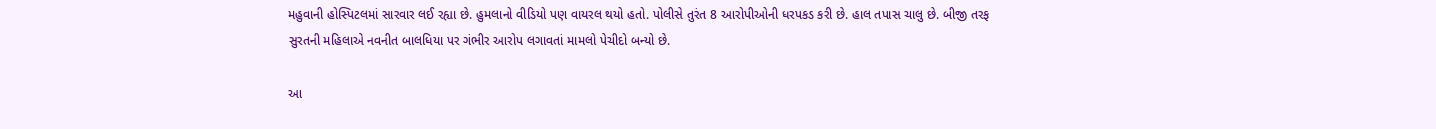મહુવાની હોસ્પિટલમાં સારવાર લઈ રહ્યા છે. હુમલાનો વીડિયો પણ વાયરલ થયો હતો. પોલીસે તુરંત 8 આરોપીઓની ધરપકડ કરી છે. હાલ તપાસ ચાલુ છે. બીજી તરફ સુરતની મહિલાએ નવનીત બાલધિયા પર ગંભીર આરોપ લગાવતાં મામલો પેચીદો બન્યો છે.

આ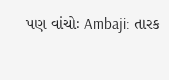પણ વાંચોઃ Ambaji: તારક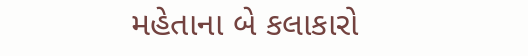મહેતાના બે કલાકારો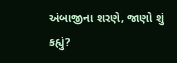અંબાજીના શરણે, જાણો શું કહ્યું?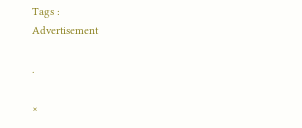Tags :
Advertisement

.

×